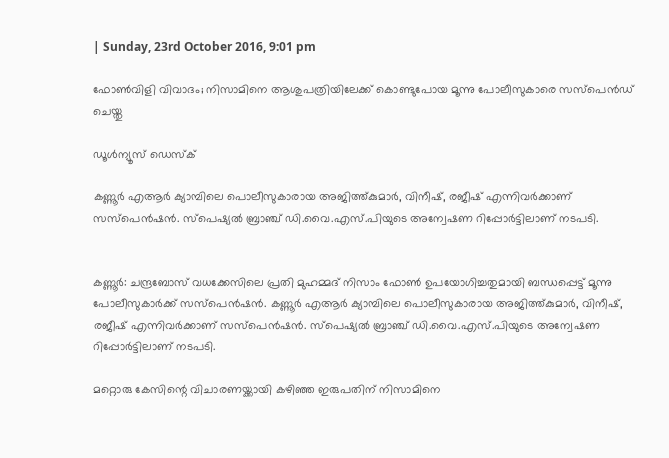| Sunday, 23rd October 2016, 9:01 pm

ഫോണ്‍വിളി വിവാദം; നിസാമിനെ ആശുപത്രിയിലേക്ക് കൊണ്ടുപോയ മൂന്നു പോലീസുകാരെ സസ്‌പെന്‍ഡ് ചെയ്തു

ഡൂള്‍ന്യൂസ് ഡെസ്‌ക്

കണ്ണൂര്‍ എആര്‍ ക്യാമ്പിലെ പൊലീസുകാരായ അജിത്ത്കുമാര്‍, വിനീഷ്, രജീഷ് എന്നിവര്‍ക്കാണ് സസ്‌പെന്‍ഷന്‍. സ്‌പെഷ്യല്‍ ബ്രാഞ്ച് ഡി.വൈ.എസ്.പിയുടെ അന്വേഷണ റിപ്പോര്‍ട്ടിലാണ് നടപടി.


കണ്ണൂര്‍: ചന്ദ്രബോസ് വധക്കേസിലെ പ്രതി മുഹമ്മദ് നിസാം ഫോണ്‍ ഉപയോഗിച്ചതുമായി ബന്ധപ്പെട്ട് മൂന്നു പോലീസുകാര്‍ക്ക് സസ്‌പെന്‍ഷന്‍. കണ്ണൂര്‍ എആര്‍ ക്യാമ്പിലെ പൊലീസുകാരായ അജിത്ത്കുമാര്‍, വിനീഷ്, രജീഷ് എന്നിവര്‍ക്കാണ് സസ്‌പെന്‍ഷന്‍. സ്‌പെഷ്യല്‍ ബ്രാഞ്ച് ഡി.വൈ.എസ്.പിയുടെ അന്വേഷണ റിപ്പോര്‍ട്ടിലാണ് നടപടി.

മറ്റൊരു കേസിന്റെ വിചാരണയ്ക്കായി കഴിഞ്ഞ ഇരുപതിന് നിസാമിനെ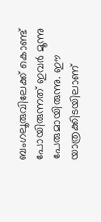ബംഗലൂരുവിലേക്ക് കൊണ്ട് പോയിരുന്നത് ഇവര്‍ മൂന്നു പേരുമായിരുന്നു. ഈ യാത്രക്കിടയിലാണ്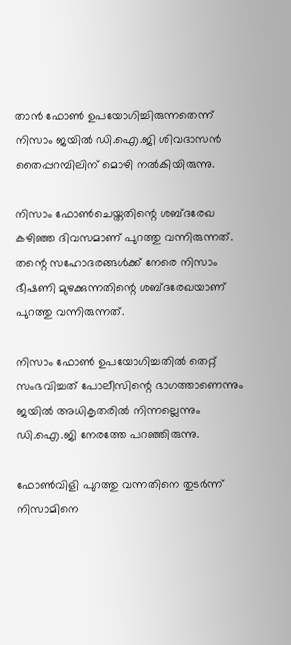താന്‍ ഫോണ്‍ ഉപയോഗിച്ചിരുന്നതെന്ന് നിസാം ജയില്‍ ഡി.ഐ.ജി ശിവദാസന്‍ തൈപ്പറമ്പിലിന് മൊഴി നല്‍കിയിരുന്നു.

നിസാം ഫോണ്‍ചെയ്തതിന്റെ ശബ്ദരേഖ കഴിഞ്ഞ ദിവസമാണ് പുറത്തു വന്നിരുന്നത്. തന്റെ സഹോദരങ്ങള്‍ക്ക് നേരെ നിസാം ഭീഷണി മുഴക്കുന്നതിന്റെ ശബ്ദരേഖയാണ് പുറത്തു വന്നിരുന്നത്.

നിസാം ഫോണ്‍ ഉപയോഗിച്ചതില്‍ തെറ്റ് സംഭവിച്ചത് പോലീസിന്റെ ഭാഗത്താണെന്നും ജയില്‍ അധികൃതരില്‍ നിന്നല്ലെന്നും ഡി.ഐ.ജി നേരത്തേ പറഞ്ഞിരുന്നു.

ഫോണ്‍വിളി പുറത്തു വന്നതിനെ തുടര്‍ന്ന് നിസാമിനെ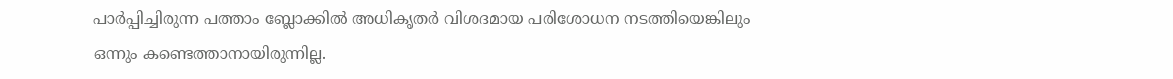പാര്‍പ്പിച്ചിരുന്ന പത്താം ബ്ലോക്കില്‍ അധികൃതര്‍ വിശദമായ പരിശോധന നടത്തിയെങ്കിലും ഒന്നും കണ്ടെത്താനായിരുന്നില്ല.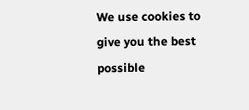We use cookies to give you the best possible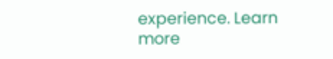experience. Learn more